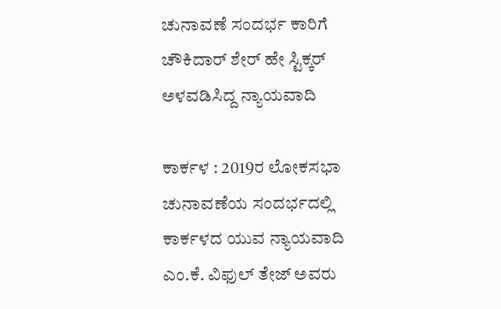ಚುನಾವಣೆ ಸಂದರ್ಭ ಕಾರಿಗೆ ಚೌಕಿದಾರ್‌ ಶೇರ್‌ ಹೇ ಸ್ಟಿಕ್ಕರ್‌ ಅಳವಡಿಸಿದ್ದ ನ್ಯಾಯವಾದಿ

ಕಾರ್ಕಳ : 2019ರ ಲೋಕಸಭಾ ಚುನಾವಣೆಯ ಸಂದರ್ಭದಲ್ಲಿ ಕಾರ್ಕಳದ ಯುವ ನ್ಯಾಯವಾದಿ ಎಂ.ಕೆ. ವಿಫುಲ್‌ ತೇಜ್‌ ಅವರು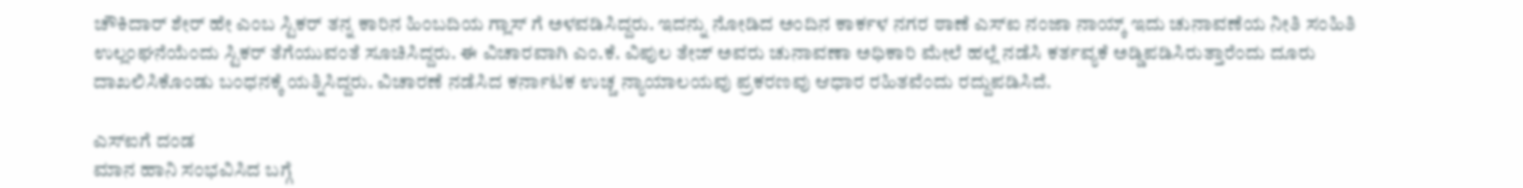ಚೌಕಿದಾರ್ ಶೇರ್ ಹೇ ಎಂಬ ಸ್ಟಿಕರ್ ತನ್ನ ಕಾರಿನ ಹಿಂಬದಿಯ ಗ್ಲಾಸ್ ಗೆ ಅಳವಡಿಸಿದ್ದರು. ಇದನ್ನು ನೋಡಿದ ಅಂದಿನ ಕಾರ್ಕಳ ನಗರ ಠಾಣೆ ಎಸ್‌ಐ ನಂಜಾ ನಾಯ್ಕ್‌ ಇದು ಚುನಾವಣೆಯ ನೀತಿ ಸಂಹಿತಿ ಉಲ್ಲಂಘನೆಯೆಂದು ಸ್ಟಿಕರ್ ತೆಗೆಯುವಂತೆ ಸೂಚಿಸಿದ್ದರು. ಈ ವಿಚಾರವಾಗಿ ಎಂ.ಕೆ. ವಿಪುಲ ತೇಜ್ ಅವರು ಚುನಾವಣಾ ಅಧಿಕಾರಿ ಮೇಲೆ ಹಲ್ಲೆ ನಡೆಸಿ ಕರ್ತವ್ಯಕೆ ಅಡ್ಡಿಪಡಿಸಿರುತ್ತಾರೆಂದು ದೂರು ದಾಖಲಿಸಿಕೊಂಡು ಬಂಧನಕ್ಕೆ ಯತ್ನಿಸಿದ್ದರು. ವಿಚಾರಣೆ ನಡೆಸಿದ ಕರ್ನಾಟಕ ಉಚ್ಚ ನ್ಯಾಯಾಲಯವು ಪ್ರಕರಣವು ಆಧಾರ ರಹಿತವೆಂದು ರದ್ದುಪಡಿಸಿದೆ.

ಎಸ್‌ಐಗೆ ದಂಡ
ಮಾನ ಹಾನಿ ಸಂಭವಿಸಿದ ಬಗ್ಗೆ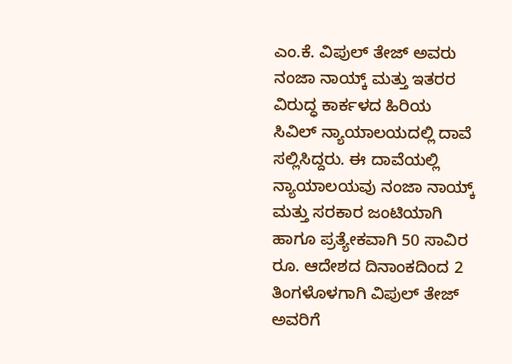ಎಂ.ಕೆ. ವಿಪುಲ್ ತೇಜ್ ಅವರು ನಂಜಾ ನಾಯ್ಕ್ ಮತ್ತು ಇತರರ ವಿರುದ್ಧ ಕಾರ್ಕಳದ ಹಿರಿಯ ಸಿವಿಲ್ ನ್ಯಾಯಾಲಯದಲ್ಲಿ ದಾವೆ ಸಲ್ಲಿಸಿದ್ದರು. ಈ ದಾವೆಯಲ್ಲಿ ನ್ಯಾಯಾಲಯವು ನಂಜಾ ನಾಯ್ಕ್ ಮತ್ತು ಸರಕಾರ ಜಂಟಿಯಾಗಿ ಹಾಗೂ ಪ್ರತ್ಯೇಕವಾಗಿ 50 ಸಾವಿರ ರೂ. ಆದೇಶದ ದಿನಾಂಕದಿಂದ 2 ತಿಂಗಳೊಳಗಾಗಿ ವಿಪುಲ್ ತೇಜ್ ಅವರಿಗೆ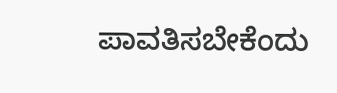ಪಾವತಿಸಬೇಕೆಂದು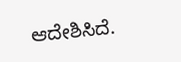ಆದೇಶಿಸಿದೆ.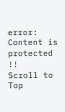error: Content is protected !!
Scroll to Top